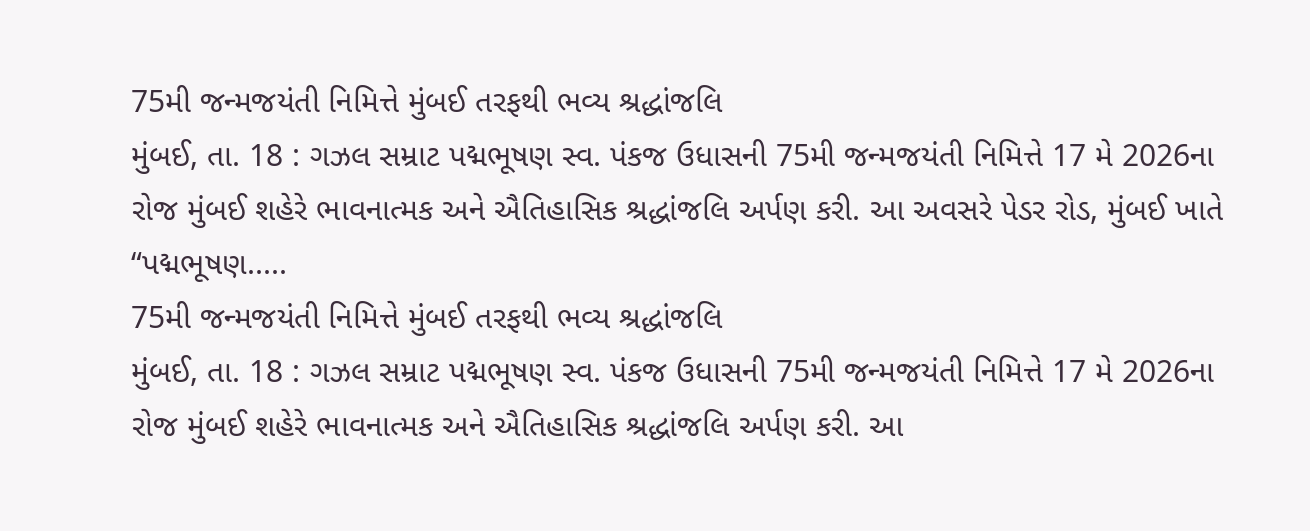75મી જન્મજયંતી નિમિત્તે મુંબઈ તરફથી ભવ્ય શ્રદ્ધાંજલિ
મુંબઈ, તા. 18 : ગઝલ સમ્રાટ પદ્મભૂષણ સ્વ. પંકજ ઉધાસની 75મી જન્મજયંતી નિમિત્તે 17 મે 2026ના રોજ મુંબઈ શહેરે ભાવનાત્મક અને ઐતિહાસિક શ્રદ્ધાંજલિ અર્પણ કરી. આ અવસરે પેડર રોડ, મુંબઈ ખાતે “પદ્મભૂષણ.....
75મી જન્મજયંતી નિમિત્તે મુંબઈ તરફથી ભવ્ય શ્રદ્ધાંજલિ
મુંબઈ, તા. 18 : ગઝલ સમ્રાટ પદ્મભૂષણ સ્વ. પંકજ ઉધાસની 75મી જન્મજયંતી નિમિત્તે 17 મે 2026ના રોજ મુંબઈ શહેરે ભાવનાત્મક અને ઐતિહાસિક શ્રદ્ધાંજલિ અર્પણ કરી. આ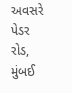અવસરે પેડર રોડ, મુંબઈ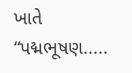ખાતે “પદ્મભૂષણ.....